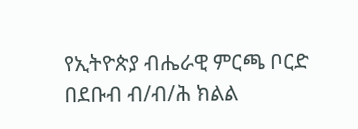የኢትዮጵያ ብሔራዊ ምርጫ ቦርድ በደቡብ ብ/ብ/ሕ ክልል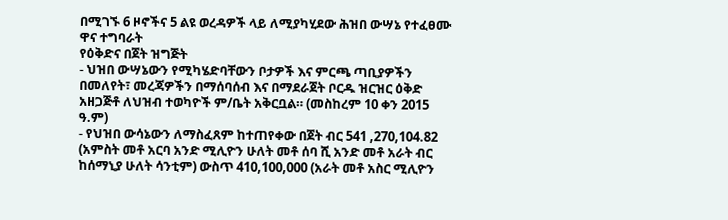በሚገኙ 6 ዞኖችና 5 ልዩ ወረዳዎች ላይ ለሚያካሂደው ሕዝበ ውሣኔ የተፈፀሙ ዋና ተግባራት
የዕቅድና በጀት ዝግጅት
- ህዝበ ውሣኔውን የሚካሄድባቸውን ቦታዎች እና ምርጫ ጣቢያዎችን በመለየት፣ መረጃዎችን በማሰባሰብ እና በማደራጀት ቦርዱ ዝርዝር ዕቅድ አዘጋጅቶ ለህዝብ ተወካዮች ም/ቤት አቅርቧል። (መስከረም 10 ቀን 2015 ዓ.ም)
- የህዝበ ውሳኔውን ለማስፈጸም ከተጠየቀው በጀት ብር 541 ,270,104.82 (አምስት መቶ አርባ አንድ ሚሊዮን ሁለት መቶ ሰባ ሺ አንድ መቶ አራት ብር ከሰማኒያ ሁለት ሳንቲም) ውስጥ 410,100,000 (አራት መቶ አስር ሚሊዮን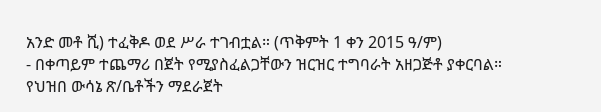አንድ መቶ ሺ) ተፈቅዶ ወደ ሥራ ተገብቷል። (ጥቅምት 1 ቀን 2015 ዓ/ም)
- በቀጣይም ተጨማሪ በጀት የሚያስፈልጋቸውን ዝርዝር ተግባራት አዘጋጅቶ ያቀርባል።
የህዝበ ውሳኔ ጽ/ቤቶችን ማደራጀት